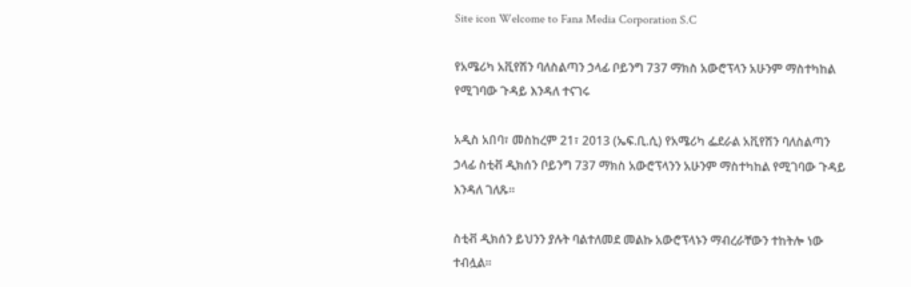Site icon Welcome to Fana Media Corporation S.C

የአሜሪካ አቪየሽን ባለስልጣን ኃላፊ ቦይንግ 737 ማክስ አውሮፕላን አሁንም ማስተካከል የሚገባው ጉዳይ እንዳለ ተናገሩ

አዲስ አበባ፣ መስከረም 21፣ 2013 (ኤፍ.ቢ.ሲ) የአሜሪካ ፌደራል አቪየሽን ባለስልጣን ኃላፊ ስቲቭ ዲክሰን ቦይንግ 737 ማክስ አውሮፕላንን አሁንም ማስተካከል የሚገባው ጉዳይ እንዳለ ገለጹ፡፡

ስቲቭ ዲክሰን ይህንን ያሉት ባልተለመደ መልኩ አውሮፕላኑን ማብረራቸውን ተከትሎ ነው ተብሏል፡፡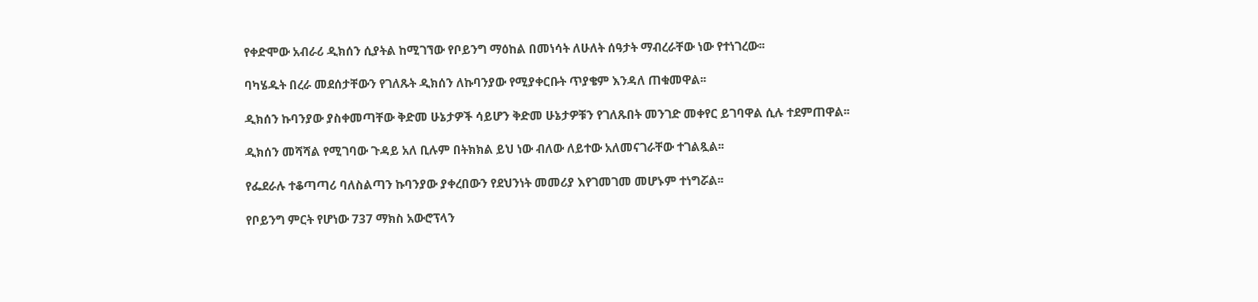የቀድሞው አብራሪ ዲክሰን ሲያትል ከሚገኘው የቦይንግ ማዕከል በመነሳት ለሁለት ሰዓታት ማብረራቸው ነው የተነገረው፡፡

ባካሄዱት በረራ መደሰታቸውን የገለጹት ዲክሰን ለኩባንያው የሚያቀርቡት ጥያቄም እንዳለ ጠቁመዋል፡፡

ዲክሰን ኩባንያው ያስቀመጣቸው ቅድመ ሁኔታዎች ሳይሆን ቅድመ ሁኔታዎቹን የገለጹበት መንገድ መቀየር ይገባዋል ሲሉ ተደምጠዋል፡፡

ዲክሰን መሻሻል የሚገባው ጉዳይ አለ ቢሉም በትክክል ይህ ነው ብለው ለይተው አለመናገራቸው ተገልጿል፡፡

የፌደራሉ ተቆጣጣሪ ባለስልጣን ኩባንያው ያቀረበውን የደህንነት መመሪያ እየገመገመ መሆኑም ተነግሯል፡፡

የቦይንግ ምርት የሆነው 737 ማክስ አውሮፕላን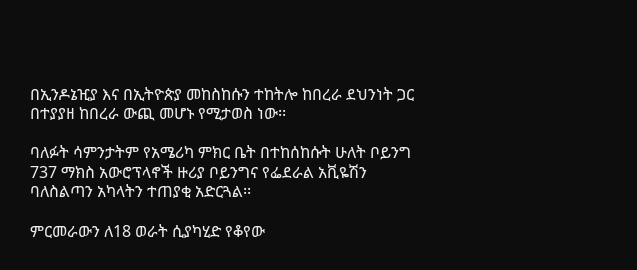በኢንዶኔዢያ እና በኢትዮጵያ መከስከሱን ተከትሎ ከበረራ ደህንነት ጋር በተያያዘ ከበረራ ውጪ መሆኑ የሚታወስ ነው፡፡

ባለፉት ሳምንታትም የአሜሪካ ምክር ቤት በተከሰከሱት ሁለት ቦይንግ 737 ማክስ አውሮፕላኖች ዙሪያ ቦይንግና የፌደራል አቪዬሽን ባለስልጣን አካላትን ተጠያቂ አድርጓል፡፡

ምርመራውን ለ18 ወራት ሲያካሂድ የቆየው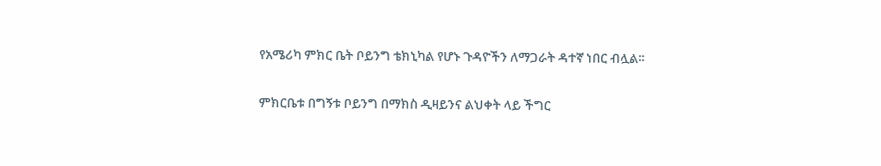የአሜሪካ ምክር ቤት ቦይንግ ቴክኒካል የሆኑ ጉዳዮችን ለማጋራት ዳተኛ ነበር ብሏል፡፡

ምክርቤቱ በግኝቱ ቦይንግ በማክስ ዲዛይንና ልህቀት ላይ ችግር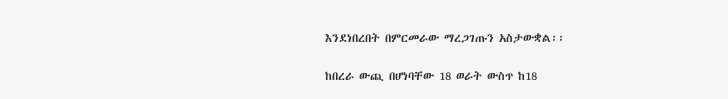እንደነበረበት በምርመራው ማረጋገጡን አስታውቋል፡፡

ከበረራ ውጪ በሆነባቸው 18 ወራት ውስጥ ከ18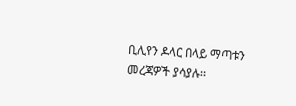ቢሊየን ዶላር በላይ ማጣቱን መረጃዎች ያሳያሉ፡፡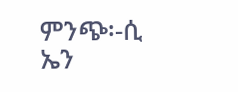ምንጭ፡-ሲ ኤን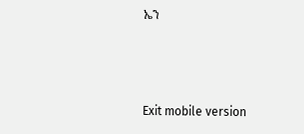ኤን



Exit mobile version